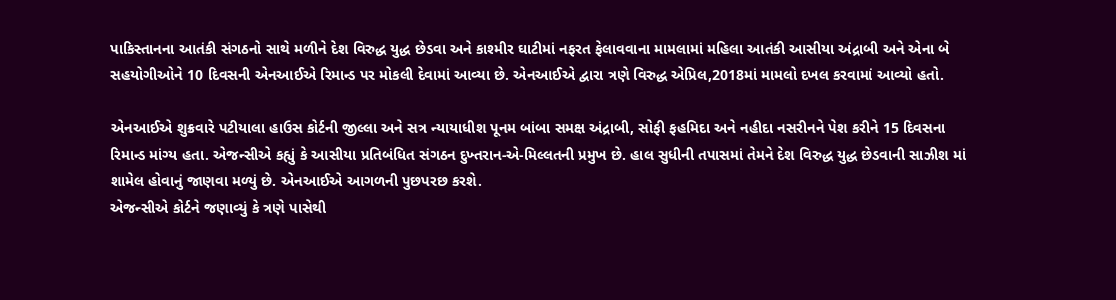પાકિસ્તાનના આતંકી સંગઠનો સાથે મળીને દેશ વિરુદ્ધ યુદ્ધ છેડવા અને કાશ્મીર ઘાટીમાં નફરત ફેલાવવાના મામલામાં મહિલા આતંકી આસીયા અંદ્રાબી અને એના બે સહયોગીઓને 10 દિવસની એનઆઈએ રિમાન્ડ પર મોકલી દેવામાં આવ્યા છે. એનઆઈએ દ્વારા ત્રણે વિરુદ્ધ એપ્રિલ,2018માં મામલો દખલ કરવામાં આવ્યો હતો.

એનઆઈએ શુક્રવારે પટીયાલા હાઉસ કોર્ટની જીલ્લા અને સત્ર ન્યાયાધીશ પૂનમ બાંબા સમક્ષ અંદ્રાબી, સોફી ફહમિદા અને નહીદા નસરીનને પેશ કરીને 15 દિવસના રિમાન્ડ માંગ્ય હતા. એજન્સીએ કહ્યું કે આસીયા પ્રતિબંધિત સંગઠન દુખ્તરાન-એ-મિલ્લતની પ્રમુખ છે. હાલ સુધીની તપાસમાં તેમને દેશ વિરુદ્ધ યુદ્ધ છેડવાની સાઝીશ માં શામેલ હોવાનું જાણવા મળ્યું છે. એનઆઈએ આગળની પુછપરછ કરશે.
એજન્સીએ કોર્ટને જણાવ્યું કે ત્રણે પાસેથી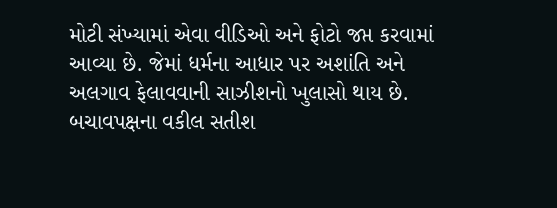મોટી સંખ્યામાં એવા વીડિઓ અને ફોટો જપ્ત કરવામાં આવ્યા છે. જેમાં ધર્મના આધાર પર અશાંતિ અને અલગાવ ફેલાવવાની સાઝીશનો ખુલાસો થાય છે. બચાવપક્ષના વકીલ સતીશ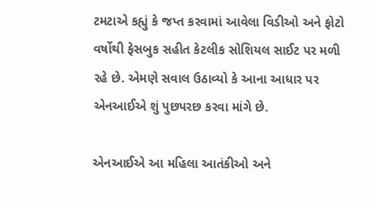ટમટાએ કહ્યું કે જપ્ત કરવામાં આવેલા વિડીઓ અને ફોટો વર્ષોથી ફેસબુક સહીત કેટલીક સોશિયલ સાઈટ પર મળી રહે છે. એમણે સવાલ ઉઠાવ્યો કે આના આધાર પર એનઆઈએ શું પુછપરછ કરવા માંગે છે.

એનઆઈએ આ મહિલા આતંકીઓ અને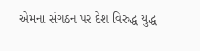એમના સંગઠન પર દેશ વિરુદ્ધ યુદ્ધ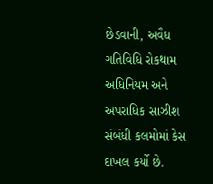છેડવાની, અવૈધ ગતિવિધિ રોકથામ અધિનિયમ અને અપરાધિક સાઝીશ સંબંધી કલમોમાં કેસ દાખલ કર્યો છે.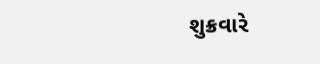શુક્રવારે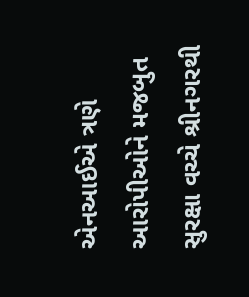એનઆઈએ ત્રણે આરોપીઓને મજબુત સુરક્ષા વચ્ચે શ્રીનગરથી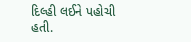દિલ્હી લઈને પહોચી હતી.